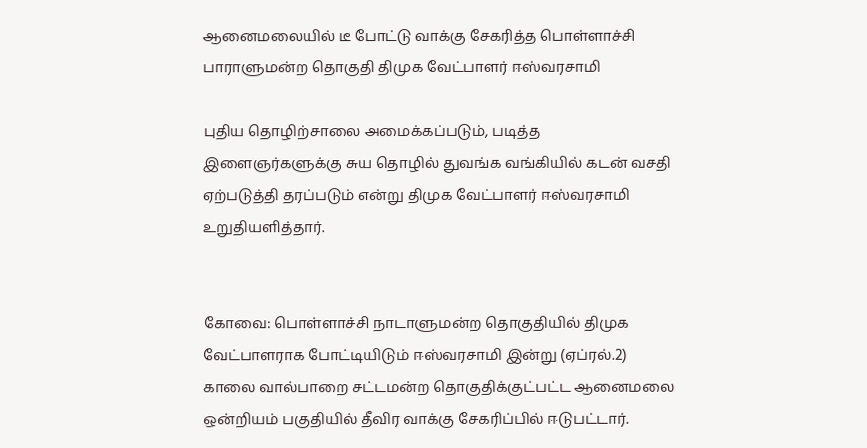ஆனைமலையில் டீ போட்டு வாக்கு சேகரித்த பொள்ளாச்சி பாராளுமன்ற தொகுதி திமுக வேட்பாளர் ஈஸ்வரசாமி

புதிய தொழிற்சாலை அமைக்கப்படும், படித்த இளைஞர்களுக்கு சுய தொழில் துவங்க வங்கியில் கடன் வசதி ஏற்படுத்தி தரப்படும் என்று திமுக வேட்பாளர் ஈஸ்வரசாமி உறுதியளித்தார்.


கோவை: பொள்ளாச்சி நாடாளுமன்ற தொகுதியில் திமுக வேட்பாளராக போட்டியிடும் ஈஸ்வரசாமி இன்று (ஏப்ரல்.2) காலை வால்பாறை சட்டமன்ற தொகுதிக்குட்பட்ட ஆனைமலை ஒன்றியம் பகுதியில் தீவிர வாக்கு சேகரிப்பில் ஈடுபட்டார்.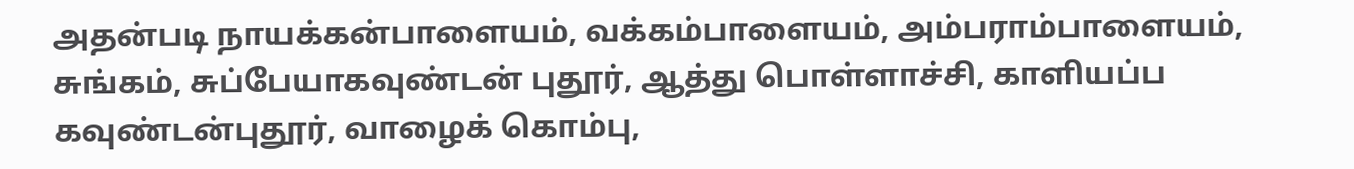அதன்படி நாயக்கன்பாளையம், வக்கம்பாளையம், அம்பராம்பாளையம், சுங்கம், சுப்பேயாகவுண்டன் புதூர், ஆத்து பொள்ளாச்சி, காளியப்ப கவுண்டன்புதூர், வாழைக் கொம்பு,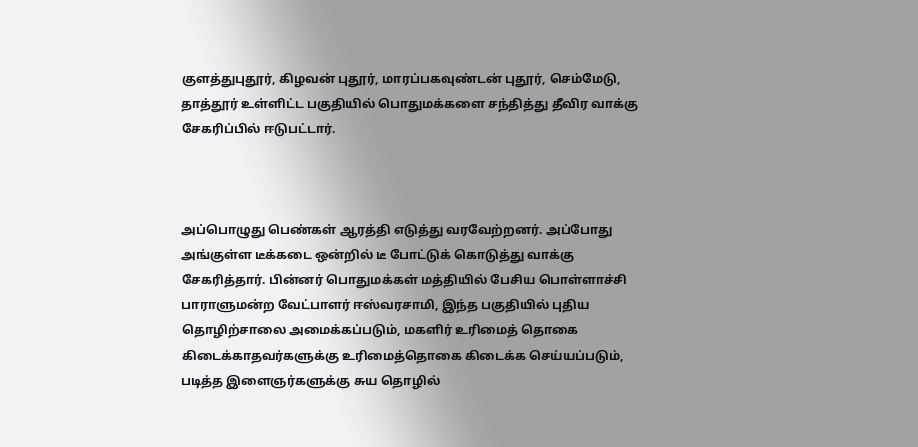குளத்துபுதூர், கிழவன் புதூர், மாரப்பகவுண்டன் புதூர், செம்மேடு, தாத்தூர் உள்ளிட்ட பகுதியில் பொதுமக்களை சந்தித்து தீவிர வாக்கு சேகரிப்பில் ஈடுபட்டார்.



அப்பொழுது பெண்கள் ஆரத்தி எடுத்து வரவேற்றனர். அப்போது அங்குள்ள டீக்கடை ஒன்றில் டீ போட்டுக் கொடுத்து வாக்கு சேகரித்தார். பின்னர் பொதுமக்கள் மத்தியில் பேசிய பொள்ளாச்சி பாராளுமன்ற வேட்பாளர் ஈஸ்வரசாமி, இந்த பகுதியில் புதிய தொழிற்சாலை அமைக்கப்படும், மகளிர் உரிமைத் தொகை கிடைக்காதவர்களுக்கு உரிமைத்தொகை கிடைக்க செய்யப்படும், படித்த இளைஞர்களுக்கு சுய தொழில்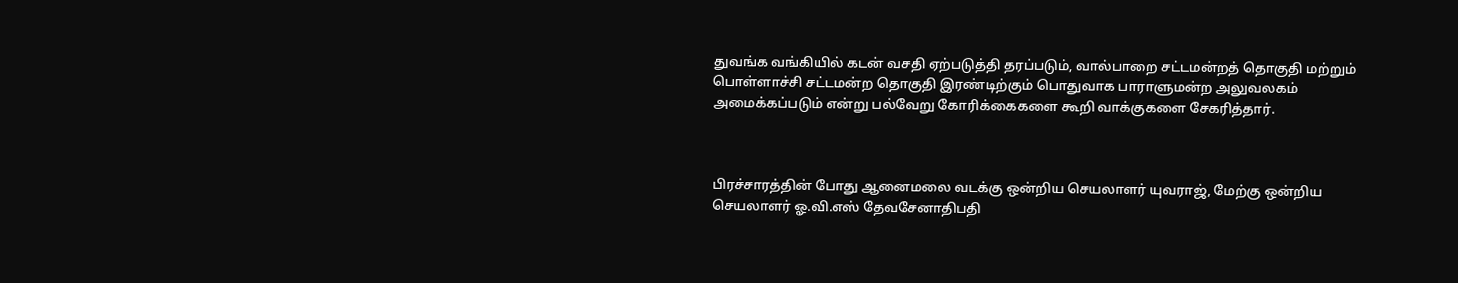துவங்க வங்கியில் கடன் வசதி ஏற்படுத்தி தரப்படும், வால்பாறை சட்டமன்றத் தொகுதி மற்றும் பொள்ளாச்சி சட்டமன்ற தொகுதி இரண்டிற்கும் பொதுவாக பாராளுமன்ற அலுவலகம் அமைக்கப்படும் என்று பல்வேறு கோரிக்கைகளை கூறி வாக்குகளை சேகரித்தார்.



பிரச்சாரத்தின் போது ஆனைமலை வடக்கு ஒன்றிய செயலாளர் யுவராஜ், மேற்கு ஒன்றிய செயலாளர் ஓ.வி.எஸ் தேவசேனாதிபதி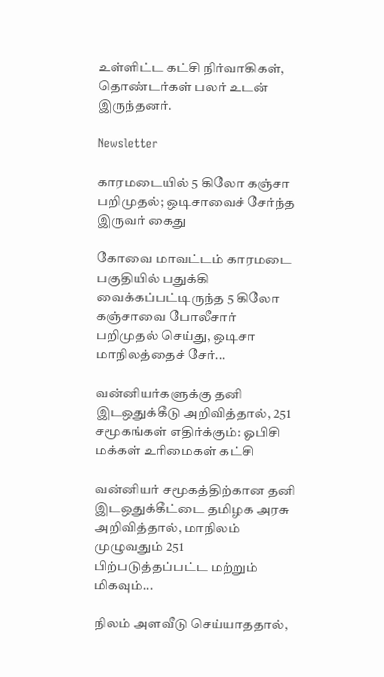உள்ளிட்ட கட்சி நிர்வாகிகள், தொண்டர்கள் பலர் உடன் இருந்தனர்.

Newsletter

காரமடையில் 5 கிலோ கஞ்சா பறிமுதல்; ஒடிசாவைச் சேர்ந்த இருவர் கைது

கோவை மாவட்டம் காரமடை பகுதியில் பதுக்கி வைக்கப்பட்டிருந்த 5 கிலோ கஞ்சாவை போலீசார் பறிமுதல் செய்து, ஒடிசா மாநிலத்தைச் சேர்...

வன்னியர்களுக்கு தனி இடஒதுக்கீடு அறிவித்தால், 251 சமூகங்கள் எதிர்க்கும்: ஓபிசி மக்கள் உரிமைகள் கட்சி

வன்னியர் சமூகத்திற்கான தனி இடஒதுக்கீட்டை தமிழக அரசு அறிவித்தால், மாநிலம் முழுவதும் 251 பிற்படுத்தப்பட்ட மற்றும் மிகவும்...

நிலம் அளவீடு செய்யாததால்,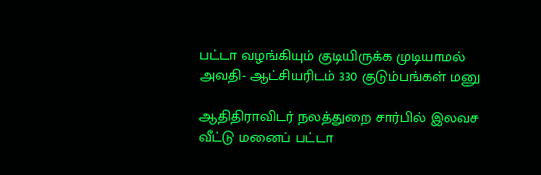பட்டா வழங்கியும் குடியிருக்க முடியாமல் அவதி- ஆட்சியரிடம் 330 குடும்பங்கள் மனு

ஆதிதிராவிடர் நலத்துறை சார்பில் இலவச வீட்டு மனைப் பட்டா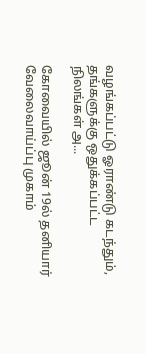வழங்கப்பட்டு ஓராண்டு கடந்தும், தங்களுக்கு ஒதுக்கப்பட்ட நிலங்கள் அ...

கோவையில் ஜூன் 19ல் தனியார் வேலைவாய்ப்பு முகாம்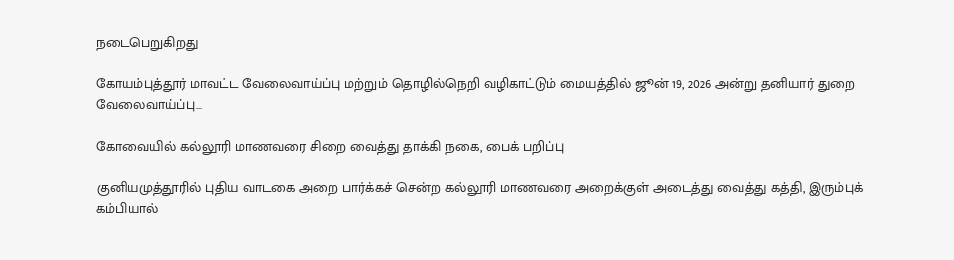நடைபெறுகிறது

கோயம்புத்தூர் மாவட்ட வேலைவாய்ப்பு மற்றும் தொழில்நெறி வழிகாட்டும் மையத்தில் ஜூன் 19, 2026 அன்று தனியார் துறை வேலைவாய்ப்பு...

கோவையில் கல்லூரி மாணவரை சிறை வைத்து தாக்கி நகை, பைக் பறிப்பு

குனியமுத்தூரில் புதிய வாடகை அறை பார்க்கச் சென்ற கல்லூரி மாணவரை அறைக்குள் அடைத்து வைத்து கத்தி, இரும்புக் கம்பியால்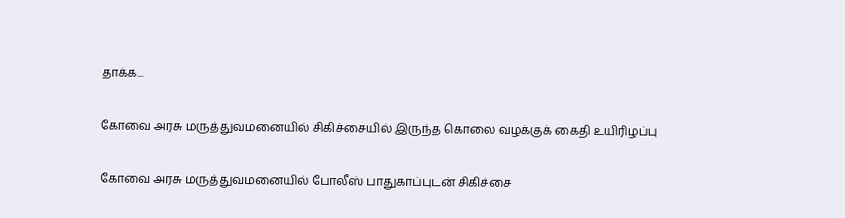தாக்க...

கோவை அரசு மருத்துவமனையில் சிகிச்சையில் இருந்த கொலை வழக்குக் கைதி உயிரிழப்பு

கோவை அரசு மருத்துவமனையில் போலீஸ் பாதுகாப்புடன் சிகிச்சை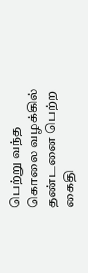பெற்று வந்த கொலை வழக்கில் தண்டனை பெற்ற கைதி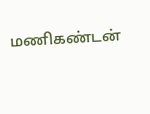மணிகண்டன்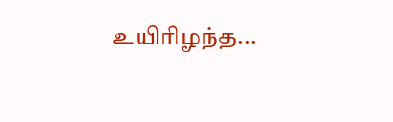உயிரிழந்த...